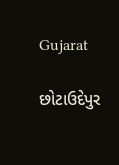Gujarat

છોટાઉદેપુર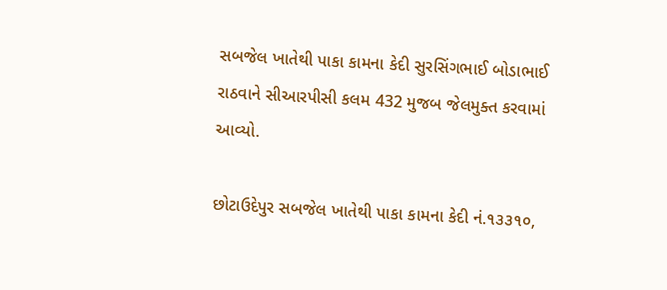સબજેલ ખાતેથી પાકા કામના કેદી સુરસિંગભાઈ બોડાભાઈ રાઠવાને સીઆરપીસી કલમ 432 મુજબ જેલમુક્ત કરવામાં આવ્યો.

છોટાઉદેપુર સબજેલ ખાતેથી પાકા કામના કેદી નં.૧૩૩૧૦,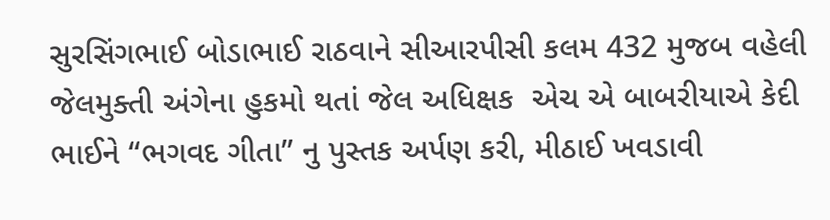સુરસિંગભાઈ બોડાભાઈ રાઠવાને સીઆરપીસી કલમ 432 મુજબ વહેલી જેલમુક્તી અંગેના હુકમો થતાં જેલ અધિક્ષક  એચ એ બાબરીયાએ કેદી ભાઈને “ભગવદ ગીતા” નુ પુસ્તક અર્પણ કરી, મીઠાઈ ખવડાવી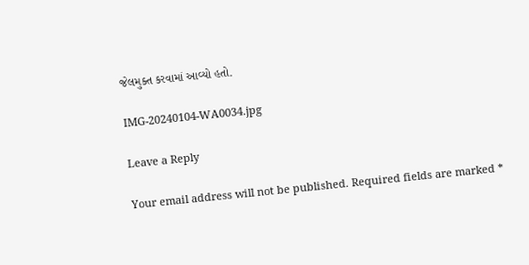જેલમુક્ત કરવામાં આવ્યો હતો.

IMG-20240104-WA0034.jpg

Leave a Reply

Your email address will not be published. Required fields are marked *